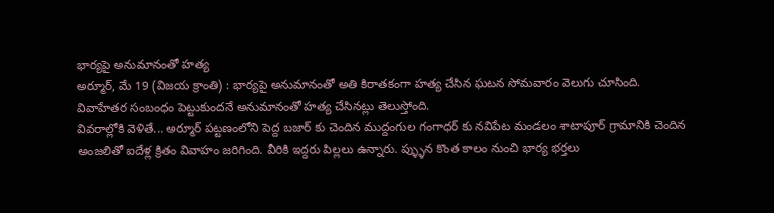భార్యపై అనుమానంతో హత్య
అర్మూర్, మే 19 (విజయ క్రాంతి) : భార్యపై అనుమానంతో అతి కిరాతకంగా హత్య చేసిన ఘటన సోమవారం వెలుగు చూసింది. వివాహేతర సంబంధం పెట్టుకుందనే అనుమానంతో హత్య చేసినట్లు తెలుస్తోంది.
వివరాల్లోకి వెళితే... అర్మూర్ పట్టణంలోని పెద్ద బజార్ కు చెందిన ముద్దంగుల గంగాధర్ కు నవిపేట మండలం శాటాపూర్ గ్రామానికి చెందిన అంజలితో ఐదేళ్ల క్రితం వివాహం జరిగింది. వీరికి ఇద్దరు పిల్లలు ఉన్నారు. ప్ళ్ళున కొంత కాలం నుంచి భార్య భర్తలు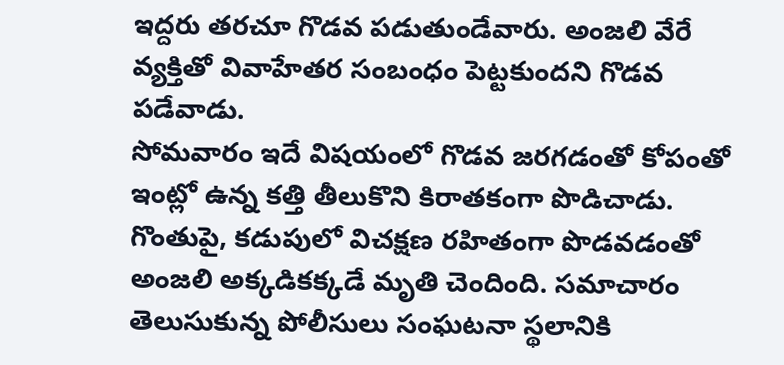ఇద్దరు తరచూ గొడవ పడుతుండేవారు. అంజలి వేరే వ్యక్తితో వివాహేతర సంబంధం పెట్టకుందని గొడవ పడేవాడు.
సోమవారం ఇదే విషయంలో గొడవ జరగడంతో కోపంతో ఇంట్లో ఉన్న కత్తి తీలుకొని కిరాతకంగా పొడిచాడు. గొంతుపై, కడుపులో విచక్షణ రహితంగా పొడవడంతో అంజలి అక్కడికక్కడే మృతి చెందింది. సమాచారం తెలుసుకున్న పోలీసులు సంఘటనా స్థలానికి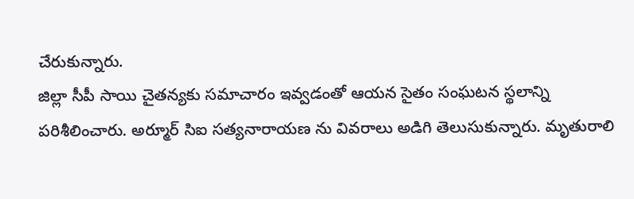చేరుకున్నారు.
జిల్లా సీపీ సాయి చైతన్యకు సమాచారం ఇవ్వడంతో ఆయన సైతం సంఘటన స్థలాన్ని పరిశీలించారు. అర్మూర్ సిఐ సత్యనారాయణ ను వివరాలు అడిగి తెలుసుకున్నారు. మృతురాలి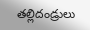తల్లిదండ్రులు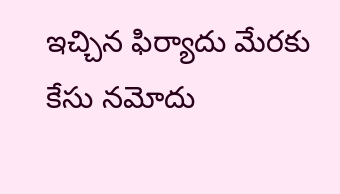ఇచ్చిన ఫిర్యాదు మేరకు కేసు నమోదు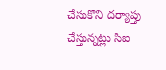చేసుకొని దర్యాప్తు చేస్తున్నట్లు సిఐ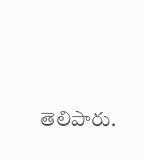తెలిపారు.